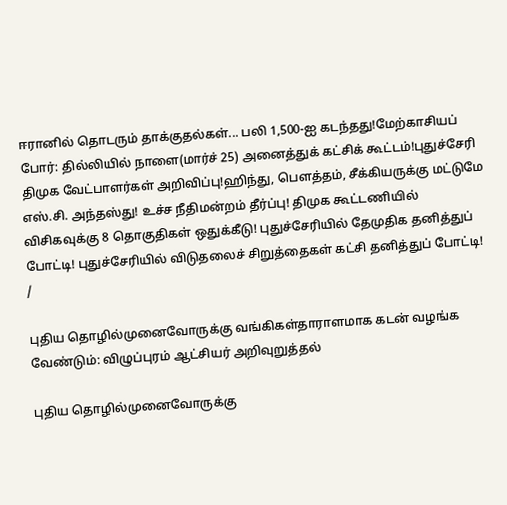ஈரானில் தொடரும் தாக்குதல்கள்... பலி 1,500-ஐ கடந்தது!மேற்காசியப் போர்: தில்லியில் நாளை(மார்ச் 25) அனைத்துக் கட்சிக் கூட்டம்!புதுச்சேரி திமுக வேட்பாளர்கள் அறிவிப்பு!ஹிந்து, பெளத்தம், சீக்கியருக்கு மட்டுமே எஸ்.சி. அந்தஸ்து! உச்ச நீதிமன்றம் தீர்ப்பு! திமுக கூட்டணியில் விசிகவுக்கு 8 தொகுதிகள் ஒதுக்கீடு! புதுச்சேரியில் தேமுதிக தனித்துப் போட்டி! புதுச்சேரியில் விடுதலைச் சிறுத்தைகள் கட்சி தனித்துப் போட்டி!
/

புதிய தொழில்முனைவோருக்கு வங்கிகள்தாராளமாக கடன் வழங்க வேண்டும்: விழுப்புரம் ஆட்சியர் அறிவுறுத்தல்

புதிய தொழில்முனைவோருக்கு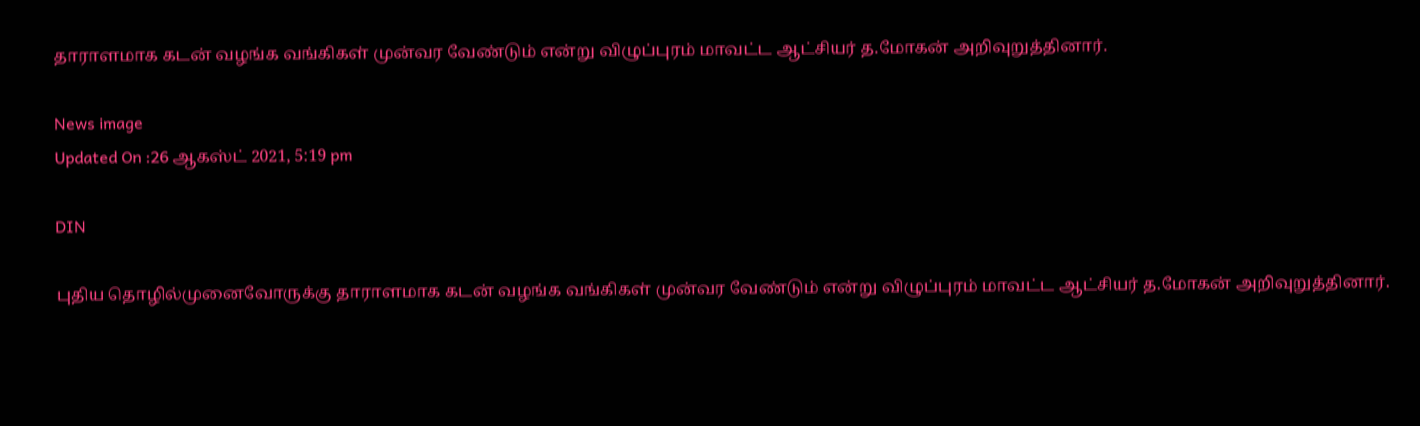தாராளமாக கடன் வழங்க வங்கிகள் முன்வர வேண்டும் என்று விழுப்புரம் மாவட்ட ஆட்சியர் த.மோகன் அறிவுறுத்தினார்.

News image
Updated On :26 ஆகஸ்ட் 2021, 5:19 pm

DIN

புதிய தொழில்முனைவோருக்கு தாராளமாக கடன் வழங்க வங்கிகள் முன்வர வேண்டும் என்று விழுப்புரம் மாவட்ட ஆட்சியர் த.மோகன் அறிவுறுத்தினார்.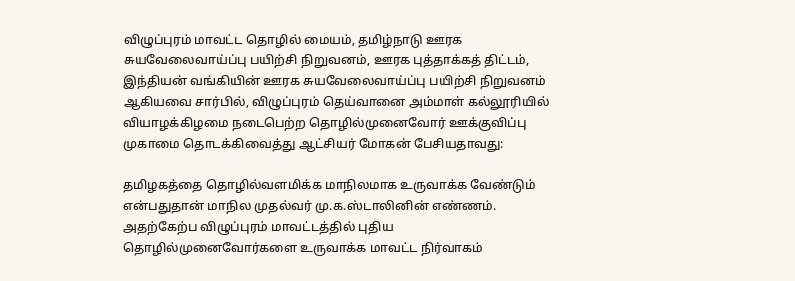விழுப்புரம் மாவட்ட தொழில் மையம், தமிழ்நாடு ஊரக சுயவேலைவாய்ப்பு பயிற்சி நிறுவனம், ஊரக புத்தாக்கத் திட்டம், இந்தியன் வங்கியின் ஊரக சுயவேலைவாய்ப்பு பயிற்சி நிறுவனம் ஆகியவை சார்பில், விழுப்புரம் தெய்வானை அம்மாள் கல்லூரியில் வியாழக்கிழமை நடைபெற்ற தொழில்முனைவோர் ஊக்குவிப்பு முகாமை தொடக்கிவைத்து ஆட்சியர் மோகன் பேசியதாவது:

தமிழகத்தை தொழில்வளமிக்க மாநிலமாக உருவாக்க வேண்டும் என்பதுதான் மாநில முதல்வர் மு.க.ஸ்டாலினின் எண்ணம். அதற்கேற்ப விழுப்புரம் மாவட்டத்தில் புதிய தொழில்முனைவோர்களை உருவாக்க மாவட்ட நிர்வாகம்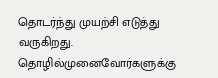தொடர்ந்து முயற்சி எடுத்து வருகிறது. தொழில்முனைவோர்களுக்கு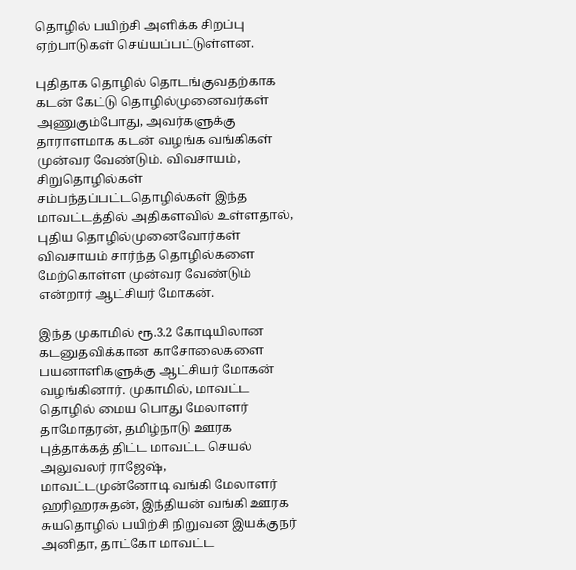தொழில் பயிற்சி அளிக்க சிறப்பு ஏற்பாடுகள் செய்யப்பட்டுள்ளன.

புதிதாக தொழில் தொடங்குவதற்காக கடன் கேட்டு தொழில்முனைவர்கள் அணுகும்போது, அவர்களுக்கு தாராளமாக கடன் வழங்க வங்கிகள் முன்வர வேண்டும். விவசாயம், சிறுதொழில்கள் சம்பந்தப்பட்டதொழில்கள் இந்த மாவட்டத்தில் அதிகளவில் உள்ளதால், புதிய தொழில்முனைவோர்கள் விவசாயம் சார்ந்த தொழில்களை மேற்கொள்ள முன்வர வேண்டும் என்றார் ஆட்சியர் மோகன்.

இந்த முகாமில் ரூ.3.2 கோடியிலான கடனுதவிக்கான காசோலைகளை பயனாளிகளுக்கு ஆட்சியர் மோகன் வழங்கினார். முகாமில், மாவட்ட தொழில் மைய பொது மேலாளர் தாமோதரன், தமிழ்நாடு ஊரக புத்தாக்கத் திட்ட மாவட்ட செயல் அலுவலர் ராஜேஷ், மாவட்டமுன்னோடி வங்கி மேலாளர் ஹரிஹரசுதன், இந்தியன் வங்கி ஊரக சுயதொழில் பயிற்சி நிறுவன இயக்குநர் அனிதா, தாட்கோ மாவட்ட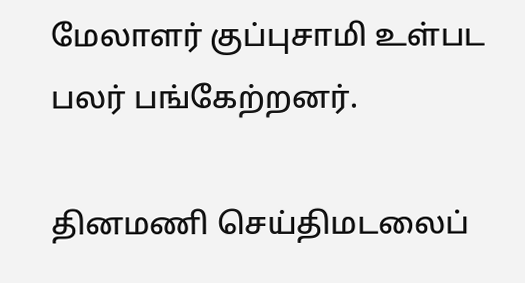மேலாளர் குப்புசாமி உள்பட பலர் பங்கேற்றனர்.

தினமணி செய்திமடலைப்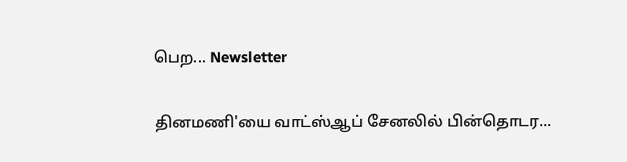பெற... Newsletter

தினமணி'யை வாட்ஸ்ஆப் சேனலில் பின்தொடர...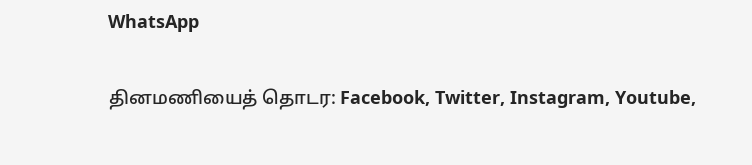WhatsApp

தினமணியைத் தொடர: Facebook, Twitter, Instagram, Youtube,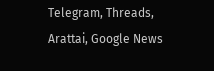Telegram, Threads, Arattai, Google News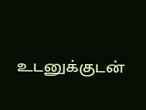உடனுக்குடன்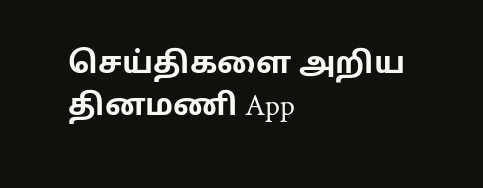செய்திகளை அறிய தினமணி App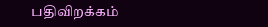பதிவிறக்கம்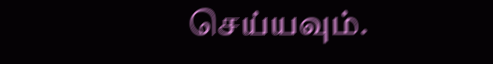செய்யவும்.